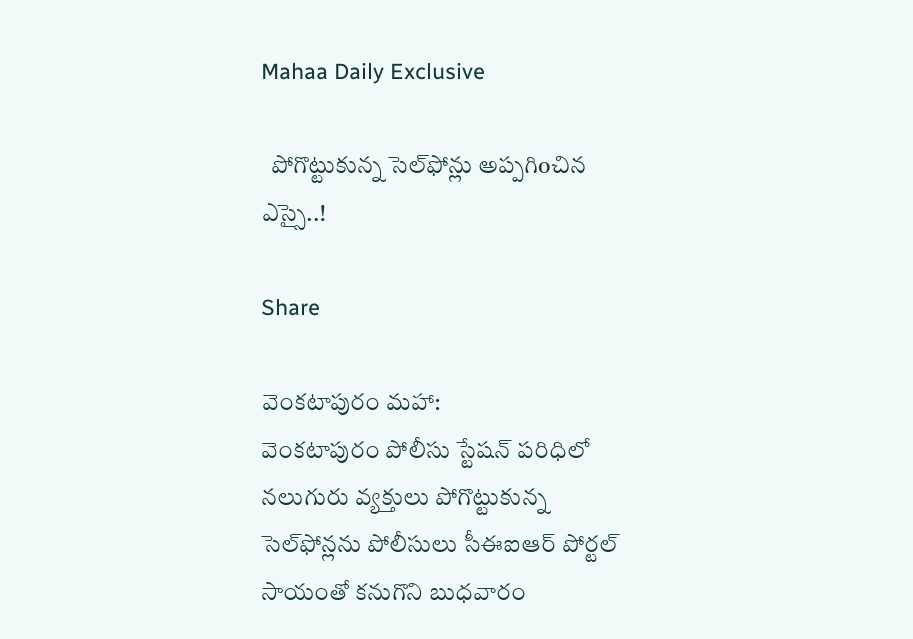Mahaa Daily Exclusive

  పోగొట్టుకున్న సెల్‌ఫోన్లు అప్పగిoచిన ఎస్సై..!

Share

వెంకటాపురం మహా:
వెంకటాపురం పోలీసు స్టేషన్‌ పరిధిలో నలుగురు వ్యక్తులు పోగొట్టుకున్న సెల్‌ఫోన్లను పోలీసులు సీఈఐఆర్‌ పోర్టల్‌ సాయంతో కనుగొని బుధవారం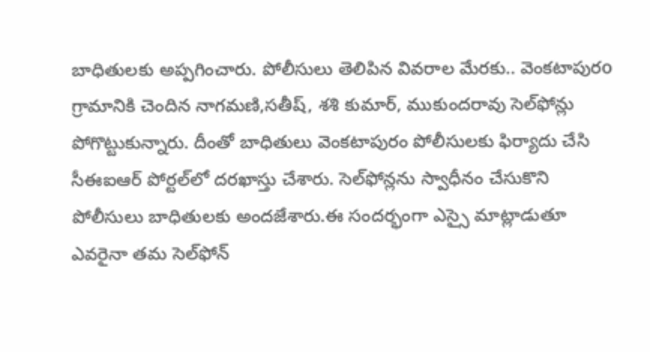బాధితులకు అప్పగించారు. పోలీసులు తెలిపిన వివరాల మేరకు.. వెంకటాపురo గ్రామానికి చెందిన నాగమణి,సతీష్, శశి కుమార్, ముకుందరావు సెల్‌ఫోన్లు పోగొట్టుకున్నారు. దీంతో బాధితులు వెంకటాపురం పోలీసులకు ఫిర్యాదు చేసి సీఈఐఆర్‌ పోర్టల్‌లో దరఖాస్తు చేశారు. సెల్‌ఫోన్లను స్వాధీనం చేసుకొని పోలీసులు బాధితులకు అందజేశారు.ఈ సందర్భంగా ఎస్సై మాట్లాడుతూ ఎవరైనా తమ సెల్‌ఫోన్‌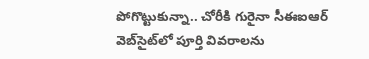పోగొట్టుకున్నా.. చోరీకి గురైనా సీఈఐఆర్‌ వెబ్‌సైట్‌లో పూర్తి వివరాలను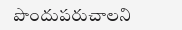పొందుపరుచాలని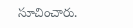సూచించారు.